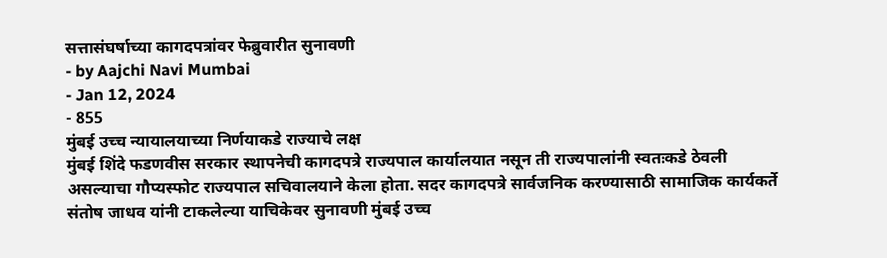सत्तासंघर्षाच्या कागदपत्रांवर फेब्रुवारीत सुनावणी
- by Aajchi Navi Mumbai
- Jan 12, 2024
- 855
मुंबई उच्च न्यायालयाच्या निर्णयाकडे राज्याचे लक्ष
मुंबई शिंदे फडणवीस सरकार स्थापनेची कागदपत्रे राज्यपाल कार्यालयात नसून ती राज्यपालांनी स्वतःकडे ठेवली असल्याचा गौप्यस्फोट राज्यपाल सचिवालयाने केला होता. सदर कागदपत्रे सार्वजनिक करण्यासाठी सामाजिक कार्यकर्ते संतोष जाधव यांनी टाकलेल्या याचिकेवर सुनावणी मुंबई उच्च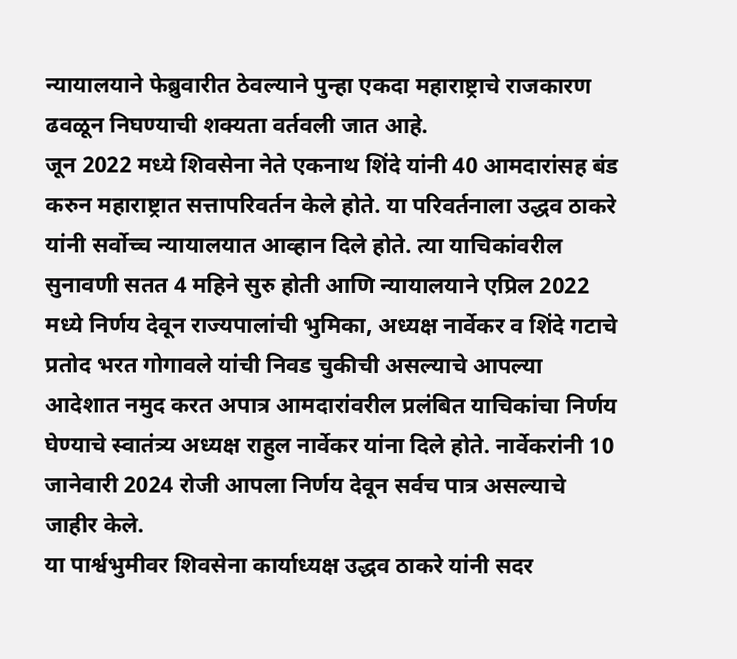न्यायालयाने फेब्रुवारीत ठेवल्याने पुन्हा एकदा महाराष्ट्राचे राजकारण ढवळून निघण्याची शक्यता वर्तवली जात आहे.
जून 2022 मध्ये शिवसेना नेते एकनाथ शिंदे यांनी 40 आमदारांसह बंड करुन महाराष्ट्रात सत्तापरिवर्तन केले होते. या परिवर्तनाला उद्धव ठाकरे यांनी सर्वोच्च न्यायालयात आव्हान दिले होते. त्या याचिकांवरील सुनावणी सतत 4 महिने सुरु होती आणि न्यायालयाने एप्रिल 2022 मध्ये निर्णय देवून राज्यपालांची भुमिका, अध्यक्ष नार्वेकर व शिंदे गटाचे प्रतोद भरत गोगावले यांची निवड चुकीची असल्याचे आपल्या आदेशात नमुद करत अपात्र आमदारांवरील प्रलंबित याचिकांचा निर्णय घेण्याचे स्वातंत्र्य अध्यक्ष राहुल नार्वेकर यांना दिले होते. नार्वेकरांनी 10 जानेवारी 2024 रोजी आपला निर्णय देवून सर्वच पात्र असल्याचे जाहीर केले.
या पार्श्वभुमीवर शिवसेना कार्याध्यक्ष उद्धव ठाकरे यांनी सदर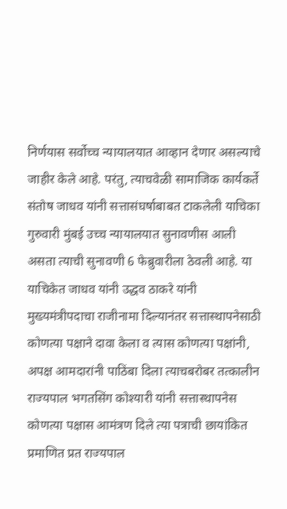निर्णयास सर्वोच्च न्यायालयात आव्हान देणार असल्याचे जाहीर केले आहे. परंतु, त्याचवेळी सामाजिक कार्यकर्ते संतोष जाधव यांनी सत्तासंघर्षाबाबत टाकलेली याचिका गुरुवारी मुंबई उच्च न्यायालयात सुनावणीस आली असता त्याची सुनावणी 6 फेब्रुवारीला ठेवली आहे. या याचिकेत जाधव यांनी उद्धव ठाकरे यांनी मुख्यमंत्रीपदाचा राजीनामा दिल्यानंतर सत्तास्थापनेसाठी कोणत्या पक्षाने दावा केला व त्यास कोणत्या पक्षांनी, अपक्ष आमदारांनी पाठिंबा दिला त्याचबरोबर तत्कालीन राज्यपाल भगतसिंग कोश्यारी यांनी सत्तास्थापनेस कोणत्या पक्षास आमंत्रण दिले त्या पत्राची छायांकित प्रमाणित प्रत राज्यपाल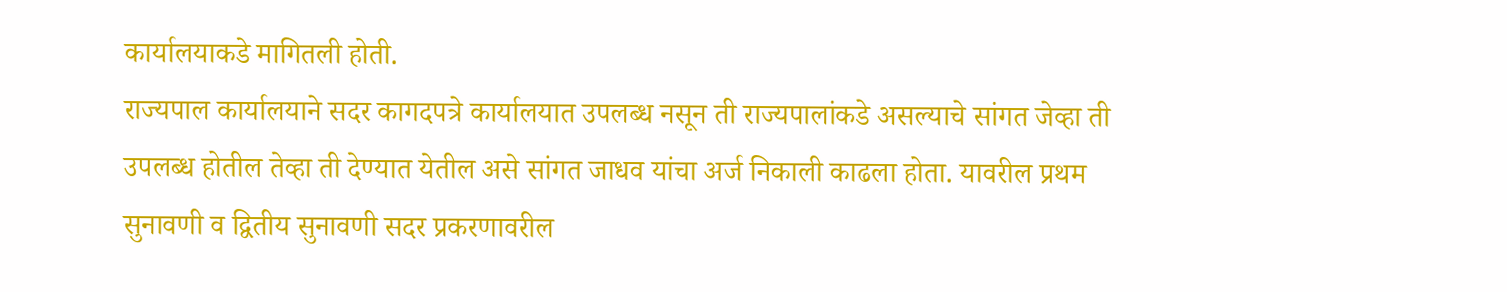कार्यालयाकडे मागितली होती.
राज्यपाल कार्यालयाने सदर कागदपत्रे कार्यालयात उपलब्ध नसून ती राज्यपालांकडे असल्याचे सांगत जेव्हा ती उपलब्ध होतील तेव्हा ती देण्यात येतील असे सांगत जाधव यांचा अर्ज निकाली काढला होता. यावरील प्रथम सुनावणी व द्वितीय सुनावणी सदर प्रकरणावरील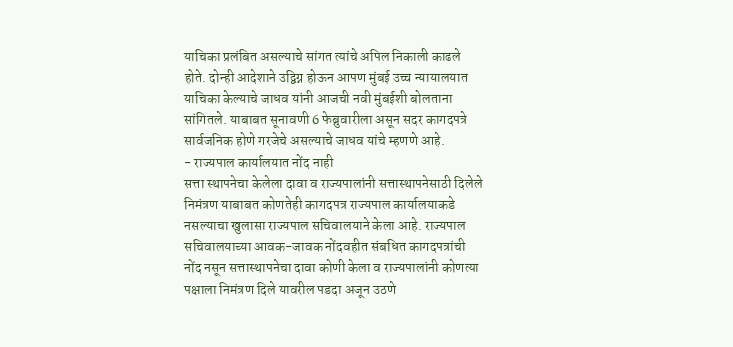याचिका प्रलंबित असल्याचे सांगत त्यांचे अपिल निकाली काढले होते. दोन्ही आदेशाने उद्विग्न होऊन आपण मुंबई उच्च न्यायालयात याचिका केल्याचे जाधव यांनी आजची नवी मुंबईशी बोलताना सांगितले. याबाबत सूनावणी 6 फेब्रुवारीला असून सदर कागदपत्रे सार्वजनिक होणे गरजेचे असल्याचे जाधव यांचे म्हणणे आहे.
- राज्यपाल कार्यालयात नोंद नाही
सत्ता स्थापनेचा केलेला दावा व राज्यपालांनी सत्तास्थापनेसाठी दिलेले निमंत्रण याबाबत कोणतेही कागदपत्र राज्यपाल कार्यालयाकडे नसल्याचा खुलासा राज्यपाल सचिवालयाने केला आहे. राज्यपाल सचिवालयाच्या आवक-जावक नोंदवहीत संबधित कागदपत्रांची नोंद नसून सत्तास्थापनेचा दावा कोणी केला व राज्यपालांनी कोणत्या पक्षाला निमंत्रण दिले यावरील पडदा अजून उठणे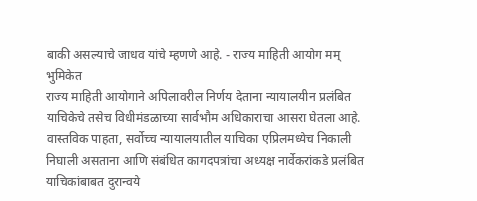बाकी असल्याचे जाधव यांचे म्हणणे आहे. - राज्य माहिती आयोग मम् भुमिकेत
राज्य माहिती आयोगाने अपिलावरील निर्णय देताना न्यायालयीन प्रलंबित याचिकेचे तसेच विधीमंडळाच्या सार्वभौम अधिकाराचा आसरा घेतला आहे. वास्तविक पाहता, सर्वोच्च न्यायालयातील याचिका एप्रिलमध्येच निकाली निघाली असताना आणि संबंधित कागदपत्रांचा अध्यक्ष नार्वेकरांकडे प्रलंबित याचिकांबाबत दुरान्वये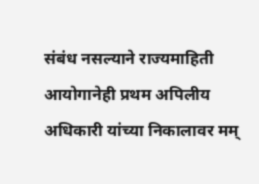संबंध नसल्याने राज्यमाहिती आयोगानेही प्रथम अपिलीय अधिकारी यांच्या निकालावर मम्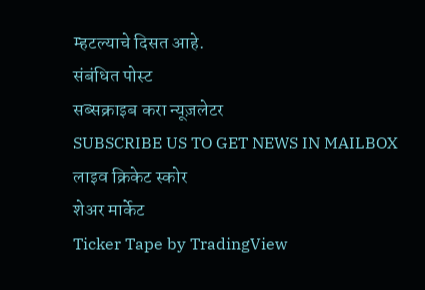म्हटल्याचे दिसत आहे.
संबंधित पोस्ट
सब्सक्राइब करा न्यूज़लेटर
SUBSCRIBE US TO GET NEWS IN MAILBOX
लाइव क्रिकेट स्कोर
शेअर मार्केट
Ticker Tape by TradingView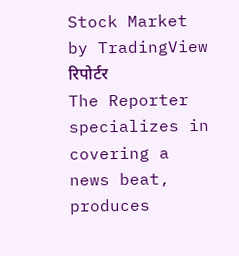Stock Market by TradingView
रिपोर्टर
The Reporter specializes in covering a news beat, produces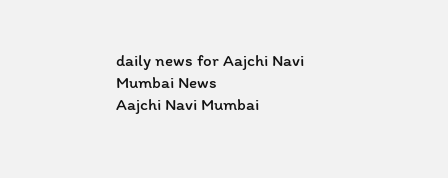daily news for Aajchi Navi Mumbai News
Aajchi Navi Mumbai